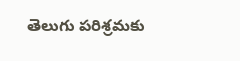తెలుగు పరిశ్రమకు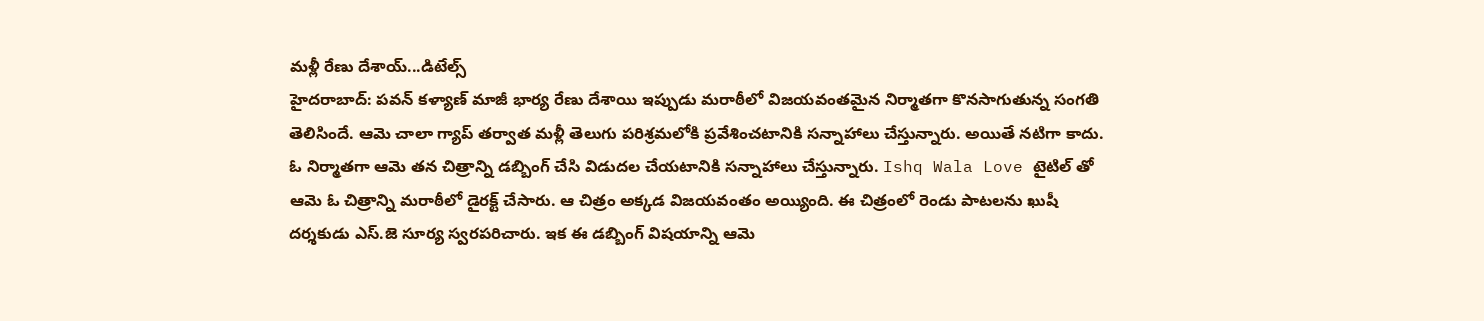మళ్లీ రేణు దేశాయ్...డిటేల్స్
హైదరాబాద్: పవన్ కళ్యాణ్ మాజీ భార్య రేణు దేశాయి ఇప్పుడు మరాఠీలో విజయవంతమైన నిర్మాతగా కొనసాగుతున్న సంగతి తెలిసిందే. ఆమె చాలా గ్యాప్ తర్వాత మళ్లీ తెలుగు పరిశ్రమలోకి ప్రవేశించటానికి సన్నాహాలు చేస్తున్నారు. అయితే నటిగా కాదు. ఓ నిర్మాతగా ఆమె తన చిత్రాన్ని డబ్బింగ్ చేసి విడుదల చేయటానికి సన్నాహాలు చేస్తున్నారు. Ishq Wala Love టైటిల్ తో ఆమె ఓ చిత్రాన్ని మరాఠీలో డైరక్ట్ చేసారు. ఆ చిత్రం అక్కడ విజయవంతం అయ్యింది. ఈ చిత్రంలో రెండు పాటలను ఖుషీ దర్శకుడు ఎస్.జె సూర్య స్వరపరిచారు. ఇక ఈ డబ్బింగ్ విషయాన్ని ఆమె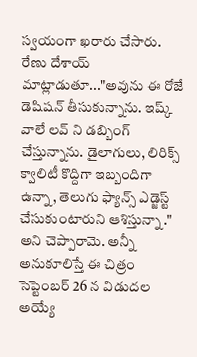స్వయంగా ఖరారు చేసారు.
రేణు దేశాయ్ మాట్లాడుతూ..."అవును ఈ రోజే డెషిషన్ తీసుకున్నాను. ఇష్క్ వాలే లవ్ ని డబ్బింగ్ చేస్తున్నాను. డైలాగులు, లిరిక్స్ క్వాలిటీ కొద్దిగా ఇబ్బందిగా ఉన్నా, తెలుగు ఫ్యాన్స్ ఎడ్జెస్ట్ చేసుకుంటారుని ఆశిస్తున్నా ." అని చెప్పారామె. అన్నీ అనుకూలిస్తే ఈ చిత్రం సెప్టెంబర్ 26 న విడుదల అయ్యే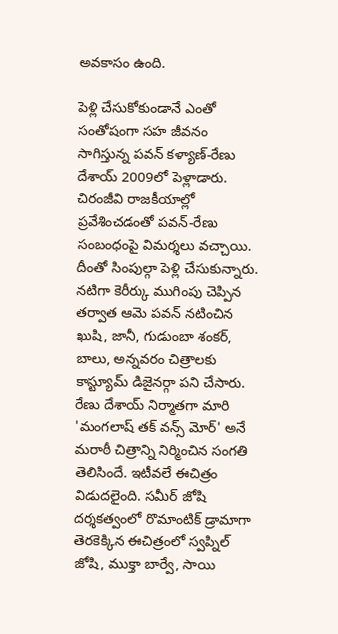అవకాసం ఉంది.

పెళ్లి చేసుకోకుండానే ఎంతో సంతోషంగా సహ జీవనం సాగిస్తున్న పవన్ కళ్యాణ్-రేణు దేశాయ్ 2009లో పెళ్లాడారు. చిరంజీవి రాజకీయాల్లో ప్రవేశించడంతో పవన్-రేణు సంబంధంపై విమర్శలు వచ్చాయి. దీంతో సింపుల్గా పెళ్లి చేసుకున్నారు. నటిగా కెరీర్కు ముగింపు చెప్పిన తర్వాత ఆమె పవన్ నటించిన ఖుషి, జానీ, గుడుంబా శంకర్, బాలు, అన్నవరం చిత్రాలకు కాస్ట్యూమ్ డిజైనర్గా పని చేసారు.
రేణు దేశాయ్ నిర్మాతగా మారి 'మంగలాష్ తక్ వన్స్ మోర్' అనే మరాఠీ చిత్రాన్ని నిర్మించిన సంగతి తెలిసిందే. ఇటీవలే ఈచిత్రం విడుదలైంది. సమీర్ జోషి దర్శకత్వంలో రొమాంటిక్ డ్రామాగా తెరకెక్కిన ఈచిత్రంలో స్వప్నిల్ జోషి, ముక్తా బార్వే, సాయి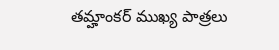తమ్హాంకర్ ముఖ్య పాత్రలు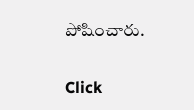పోషించారు.


Click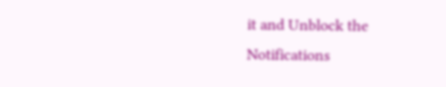it and Unblock the Notifications